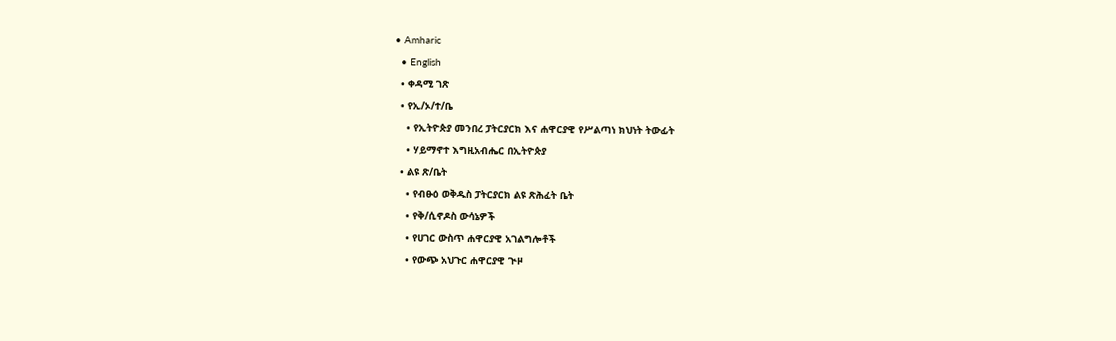• Amharic
  • English
  • ቀዳሚ ገጽ
  • የኢ/ኦ/ተ/ቤ
    • የኢትዮጵያ መንበረ ፓትርያርክ እና ሐዋርያዊ የሥልጣነ ክህነት ትውፊት
    • ሃይማኖተ እግዚአብሔር በኢትዮጵያ
  • ልዩ ጽ/ቤት
    • የብፁዕ ወቅዱስ ፓትርያርክ ልዩ ጽሕፈት ቤት
    • የቅ/ሲኖዶስ ውሳኔዎች
    • የሀገር ውስጥ ሐዋርያዊ አገልግሎቶች
    • የውጭ አህጉር ሐዋርያዊ ጒዞ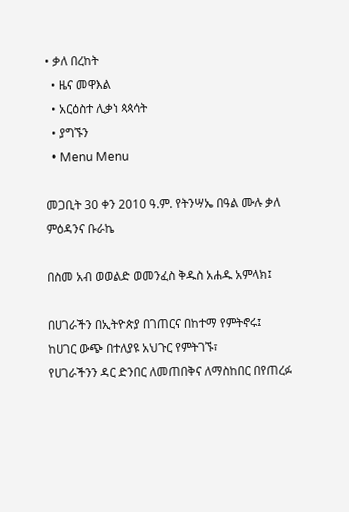• ቃለ በረከት
  • ዜና መዋእል
  • አርዕስተ ሊቃነ ጳጳሳት
  • ያግኙን
  • Menu Menu

መጋቢት 30 ቀን 2010 ዓ.ም. የትንሣኤ በዓል ሙሉ ቃለ ምዕዳንና ቡራኬ

በስመ አብ ወወልድ ወመንፈስ ቅዱስ አሐዱ አምላክ፤

በሀገራችን በኢትዮጵያ በገጠርና በከተማ የምትኖሩ፤
ከሀገር ውጭ በተለያዩ አህጉር የምትገኙ፣
የሀገራችንን ዳር ድንበር ለመጠበቅና ለማስከበር በየጠረፉ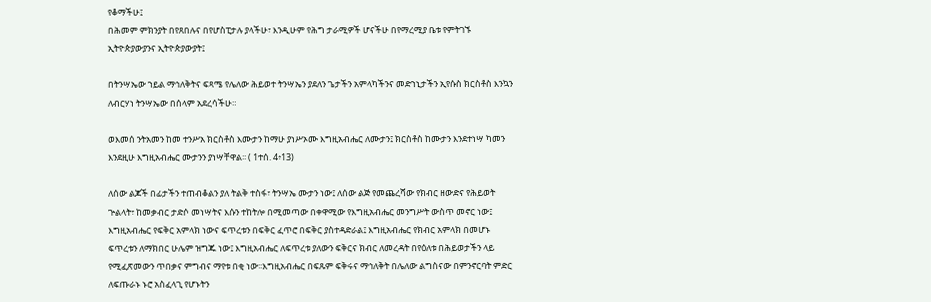የቆማችሁ፤
በሕመም ምክንያት በየጸበሉና በየሆስፒታሉ ያላችሁ፣ እንዲሁም የሕግ ታራሚዎች ሆናችሁ በየማረሚያ ቤቱ የምትገኙ ኢትዮጵያውያንና ኢትዮጵያውያት፤

በትንሣኤው ኀይል ማኅለቅትና ፍጻሜ የሌለው ሕይወተ ትንሣኤን ያደለን ጌታችን አምላካችንና መድኀኒታችን ኢየሱስ ክርስቶስ እንኳን ለብርሃነ ትንሣኤው በሰላም አደረሳችሁ።

ወእመሰ ንትአመን ከመ ተንሥአ ክርስቶስ እሙታን ከማሁ ያነሥኦሙ እግዚአብሔር ለሙታን፤ ክርስቶስ ከሙታን እንደተነሣ ካመን እንደዚሁ እግዚአብሔር ሙታንን ያነሣቸዋል፡፡ ( 1ተሰ. 4፥13)

ለሰው ልጆች በፊታችን ተጠብቆልን ያለ ትልቅ ተስፋ፣ ትንሣኤ ሙታን ነው፤ ለሰው ልጅ የመጨረሻው የክብር ዘውድና የሕይወት ጕልላት፣ ከመቃብር ታድሶ መነሣትና እሱን ተከትሎ በሚመጣው በቀዋሚው የእግዚአብሔር መንግሥት ውስጥ መኖር ነው፤ እግዚአብሔር የፍቅር አምላክ ነውና ፍጥረቱን በፍቅር ፈጥሮ በፍቅር ያስተዳድራል፤ እግዚአብሔር የክብር አምላክ በመሆኑ ፍጥረቱን ለማክበር ሁሌም ዝግጁ ነው፤ እግዚአብሔር ለፍጥረቱ ያለውን ፍቅርና ክብር ለመረዳት በየዕለቱ በሕይወታችን ላይ የሚፈጽመውን ጥበቃና ምግብና ማየቱ በቂ ነው፡፡እግዚአብሔር በፍጹም ፍቅሩና ማኅለቅት በሌለው ልግስናው በምንኖርባት ምድር ለፍጡራኑ ኑሮ አስፈላጊ የሆኑትን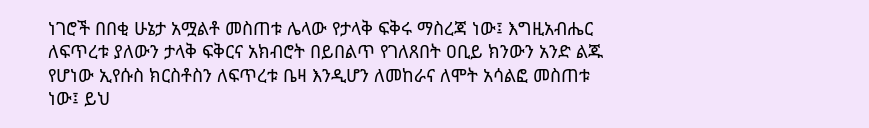ነገሮች በበቂ ሁኔታ አሟልቶ መስጠቱ ሌላው የታላቅ ፍቅሩ ማስረጃ ነው፤ እግዚአብሔር ለፍጥረቱ ያለውን ታላቅ ፍቅርና አክብሮት በይበልጥ የገለጸበት ዐቢይ ክንውን አንድ ልጁ የሆነው ኢየሱስ ክርስቶስን ለፍጥረቱ ቤዛ እንዲሆን ለመከራና ለሞት አሳልፎ መስጠቱ ነው፤ ይህ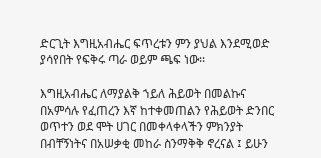ድርጊት እግዚአብሔር ፍጥረቱን ምን ያህል እንደሚወድ ያሳየበት የፍቅሩ ጣራ ወይም ጫፍ ነው፡፡

እግዚአብሔር ለማያልቅ ኀይለ ሕይወት በመልኩና በአምሳሉ የፈጠረን እኛ ከተቀመጠልን የሕይወት ድንበር ወጥተን ወደ ሞት ሀገር በመቀላቀላችን ምክንያት በብቸኝነትና በአሠቃቂ መከራ ስንማቅቅ ኖረናል ፤ ይሁን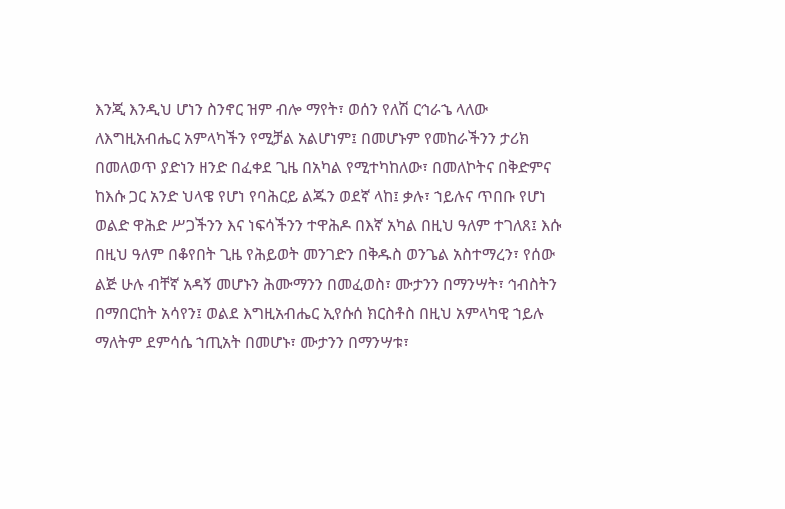እንጂ እንዲህ ሆነን ስንኖር ዝም ብሎ ማየት፣ ወሰን የለሽ ርኅራኄ ላለው ለእግዚአብሔር አምላካችን የሚቻል አልሆነም፤ በመሆኑም የመከራችንን ታሪክ በመለወጥ ያድነን ዘንድ በፈቀደ ጊዜ በአካል የሚተካከለው፣ በመለኮትና በቅድምና ከእሱ ጋር አንድ ህላዌ የሆነ የባሕርይ ልጁን ወደኛ ላከ፤ ቃሉ፣ ኀይሉና ጥበቡ የሆነ ወልድ ዋሕድ ሥጋችንን እና ነፍሳችንን ተዋሕዶ በእኛ አካል በዚህ ዓለም ተገለጸ፤ እሱ በዚህ ዓለም በቆየበት ጊዜ የሕይወት መንገድን በቅዱስ ወንጌል አስተማረን፣ የሰው ልጅ ሁሉ ብቸኛ አዳኝ መሆኑን ሕሙማንን በመፈወስ፣ ሙታንን በማንሣት፣ ኅብስትን በማበርከት አሳየን፤ ወልደ እግዚአብሔር ኢየሱሰ ክርስቶስ በዚህ አምላካዊ ኀይሉ ማለትም ደምሳሴ ኀጢአት በመሆኑ፣ ሙታንን በማንሣቱ፣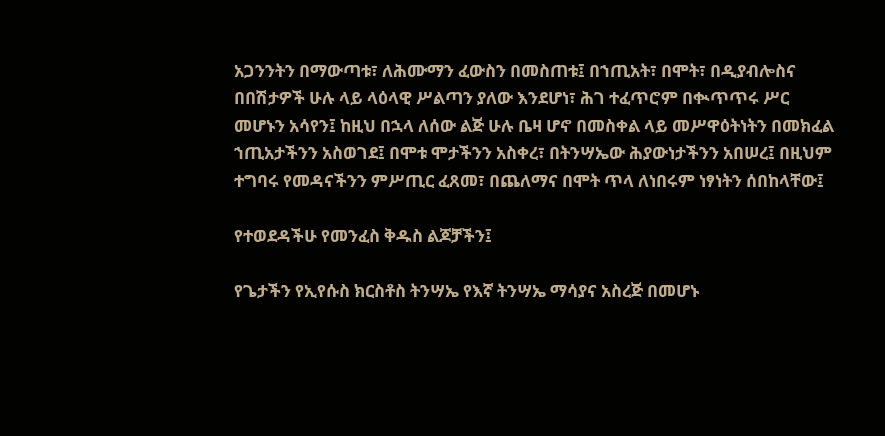አጋንንትን በማውጣቱ፣ ለሕሙማን ፈውስን በመስጠቱ፤ በኀጢአት፣ በሞት፣ በዲያብሎስና በበሽታዎች ሁሉ ላይ ላዕላዊ ሥልጣን ያለው እንደሆነ፣ ሕገ ተፈጥሮም በቊጥጥሩ ሥር መሆኑን አሳየን፤ ከዚህ በኋላ ለሰው ልጅ ሁሉ ቤዛ ሆኖ በመስቀል ላይ መሥዋዕትነትን በመክፈል ኀጢአታችንን አስወገደ፤ በሞቱ ሞታችንን አስቀረ፣ በትንሣኤው ሕያውነታችንን አበሠረ፤ በዚህም ተግባሩ የመዳናችንን ምሥጢር ፈጸመ፣ በጨለማና በሞት ጥላ ለነበሩም ነፃነትን ሰበከላቸው፤

የተወደዳችሁ የመንፈስ ቅዱስ ልጆቻችን፤

የጌታችን የኢየሱስ ክርስቶስ ትንሣኤ የእኛ ትንሣኤ ማሳያና አስረጅ በመሆኑ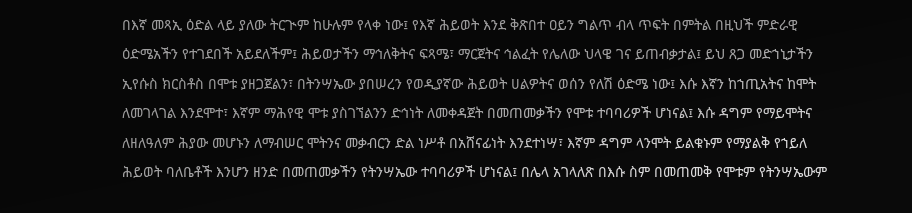በእኛ መጻኢ ዕድል ላይ ያለው ትርጒም ከሁሉም የላቀ ነው፤ የእኛ ሕይወት እንደ ቅጽበተ ዐይን ግልጥ ብላ ጥፍት በምትል በዚህች ምድራዊ ዕድሜአችን የተገደበች አይደለችም፤ ሕይወታችን ማኅለቅትና ፍጻሜ፣ ማርጀትና ኅልፈት የሌለው ህላዌ ገና ይጠብቃታል፤ ይህ ጸጋ መድኀኒታችን ኢየሱስ ክርስቶስ በሞቱ ያዘጋጀልን፣ በትንሣኤው ያበሠረን የወዲያኛው ሕይወት ሀልዎትና ወሰን የለሽ ዕድሜ ነው፤ እሱ እኛን ከኀጢአትና ከሞት ለመገላገል እንደሞተ፣ እኛም ማሕየዊ ሞቱ ያስገኘልንን ድኅነት ለመቀዳጀት በመጠመቃችን የሞቱ ተባባሪዎች ሆነናል፤ እሱ ዳግም የማይሞትና ለዘለዓለም ሕያው መሆኑን ለማብሠር ሞትንና መቃብርን ድል ነሥቶ በአሸናፊነት እንደተነሣ፣ እኛም ዳግም ላንሞት ይልቁኑም የማያልቅ የኀይለ ሕይወት ባለቤቶች እንሆን ዘንድ በመጠመቃችን የትንሣኤው ተባባሪዎች ሆነናል፤ በሌላ አገላለጽ በእሱ ስም በመጠመቅ የሞቱም የትንሣኤውም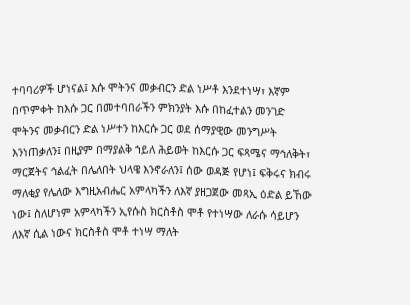ተባባሪዎች ሆነናል፤ እሱ ሞትንና መቃብርን ድል ነሥቶ እንደተነሣ፣ እኛም በጥምቀት ከእሱ ጋር በመተባበራችን ምክንያት እሱ በከፈተልን መንገድ ሞትንና መቃብርን ድል ነሥተን ከእርሱ ጋር ወደ ሰማያዊው መንግሥት እንነጠቃለን፤ በዚያም በማያልቅ ኀይለ ሕይወት ከእርሱ ጋር ፍጻሜና ማኅለቅት፣ ማርጀትና ኅልፈት በሌለበት ህላዌ እንኖራለን፤ ሰው ወዳጅ የሆነ፤ ፍቅሩና ክብሩ ማለቂያ የሌለው እግዚአብሔር አምላካችን ለእኛ ያዘጋጀው መጻኢ ዕድል ይኸው ነው፤ ስለሆነም አምላካችን ኢየሱስ ክርስቶስ ሞቶ የተነሣው ለራሱ ሳይሆን ለእኛ ሲል ነውና ክርስቶስ ሞቶ ተነሣ ማለት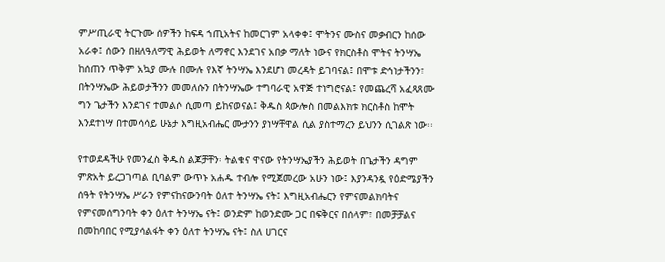ምሥጢራዊ ትርጉሙ ሰዎችን ከፍዳ ኀጢአትና ከመርገም አላቀቀ፤ ሞትንና ሙስና መቃብርን ከሰው አራቀ፤ ሰውን በዘለዓለማዊ ሕይወት ለማኖር እንደገና አበቃ ማለት ነውና የክርስቶስ ሞትና ትንሣኤ ከሰጠን ጥቅም አኳያ ሙሉ በሙሉ የእኛ ትንሣኤ እንደሆነ መረዳት ይገባናል፤ በሞቱ ድኅነታችንን፣ በትንሣኤው ሕይወታችንን መመለሱን በትንሣኤው ተግባራዊ አዋጅ ተነግሮናል፤ የመጨረሻ አፈጻጸሙ ግን ጌታችን እንደገና ተመልሶ ሲመጣ ይከናወናል፤ ቅዱስ ጳውሎስ በመልእክቱ ክርስቶስ ከሞት እንደተነሣ በተመሳሳይ ሁኔታ እግዚአብሔር ሙታንን ያነሣቸዋል ሲል ያስተማረን ይህንን ሲገልጽ ነው፡፡

የተወደዳችሁ የመንፈስ ቅዱስ ልጆቻቸን፡ ትልቁና ዋናው የትንሣኤያችን ሕይወት በጌታችን ዳግም ምጽአት ይረጋገጣል ቢባልም ውጥኑ አሐዱ ተብሎ የሚጀመረው አሁን ነው፤ እያንዳንዷ የዕድሜያችን ሰዓት የትንሣኤ ሥራን የምናከናውንባት ዕለተ ትንሣኤ ናት፤ እግዚአብሔርን የምናመልክባትና የምናመሰግንባት ቀን ዕለተ ትንሣኤ ናት፤ ወንድም ከወንድሙ ጋር በፍቅርና በሰላም፣ በመቻቻልና በመከባበር የሚያሳልፋት ቀን ዕለተ ትንሣኤ ናት፤ ስለ ሀገርና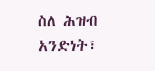ስለ ሕዝብ አንድነት፣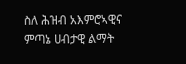ስለ ሕዝብ አእምሮኣዊና ምጣኔ ሀብታዊ ልማት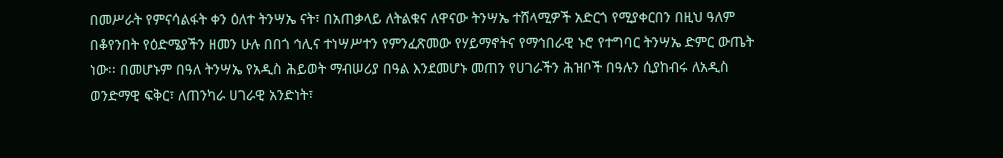በመሥራት የምናሳልፋት ቀን ዕለተ ትንሣኤ ናት፣ በአጠቃላይ ለትልቁና ለዋናው ትንሣኤ ተሸላሚዎች አድርጎ የሚያቀርበን በዚህ ዓለም በቆየንበት የዕድሜያችን ዘመን ሁሉ በበጎ ኅሊና ተነሣሥተን የምንፈጽመው የሃይማኖትና የማኅበራዊ ኑሮ የተግባር ትንሣኤ ድምር ውጤት ነው፡፡ በመሆኑም በዓለ ትንሣኤ የአዲስ ሕይወት ማብሠሪያ በዓል እንደመሆኑ መጠን የሀገራችን ሕዝቦች በዓሉን ሲያከብሩ ለአዲስ ወንድማዊ ፍቅር፣ ለጠንካራ ሀገራዊ አንድነት፣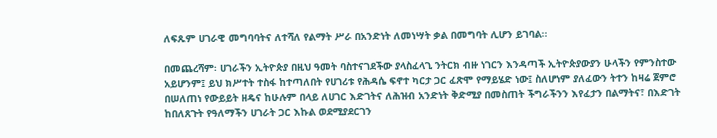ለፍጹም ሀገራዊ መግባባትና ለተሻለ የልማት ሥራ በአንድነት ለመነሣት ቃል በመግባት ሊሆን ይገባል፡፡

በመጨረሻም፡ ሀገራችን ኢትዮጵያ በዚህ ዓመት ባስተናገደችው ያላስፈላጊ ንትርክ ብዙ ነገርን እንዳጣች ኢትዮጵያውያን ሁላችን የምንስተው አይሆንም፤ ይህ ክሥተት ተስፋ ከተጣለበት የሀገሪቱ የሕዳሴ ፍኖተ ካርታ ጋር ፈጽሞ የማይሄድ ነው፤ ስለሆነም ያለፈውን ትተን ከዛሬ ጀምሮ በሠለጠነ የውይይት ዘዴና ከሁሉም በላይ ለሀገር እድገትና ለሕዝብ አንድነት ቅድሚያ በመስጠት ችግራችንን እየፈታን በልማትና፣ በእድገት ከበለጸጉት የዓለማችን ሀገራት ጋር እኩል ወደሚያደርገን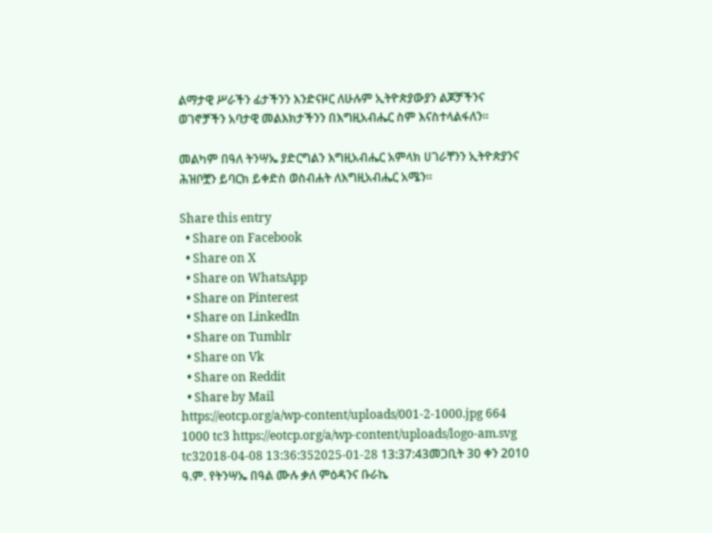ልማታዊ ሥራችን ፊታችንን እንድናዞር ለሁሉም ኢትዮጵያውያን ልጆቻችንና ወገኖቻችን አባታዊ መልእክታችንን በእግዚአብሔር ስም እናስተላልፋለን፡፡

መልካም በዓለ ትንሣኤ ያድርግልን እግዚአብሔር አምላክ ሀገራቸንን ኢትዮጵያንና ሕዝቦቿን ይባርክ ይቀድስ ወስብሐት ለእግዚአብሔር አሜን፡፡

Share this entry
  • Share on Facebook
  • Share on X
  • Share on WhatsApp
  • Share on Pinterest
  • Share on LinkedIn
  • Share on Tumblr
  • Share on Vk
  • Share on Reddit
  • Share by Mail
https://eotcp.org/a/wp-content/uploads/001-2-1000.jpg 664 1000 tc3 https://eotcp.org/a/wp-content/uploads/logo-am.svg tc32018-04-08 13:36:352025-01-28 13:37:43መጋቢት 30 ቀን 2010 ዓ.ም. የትንሣኤ በዓል ሙሉ ቃለ ምዕዳንና ቡራኬ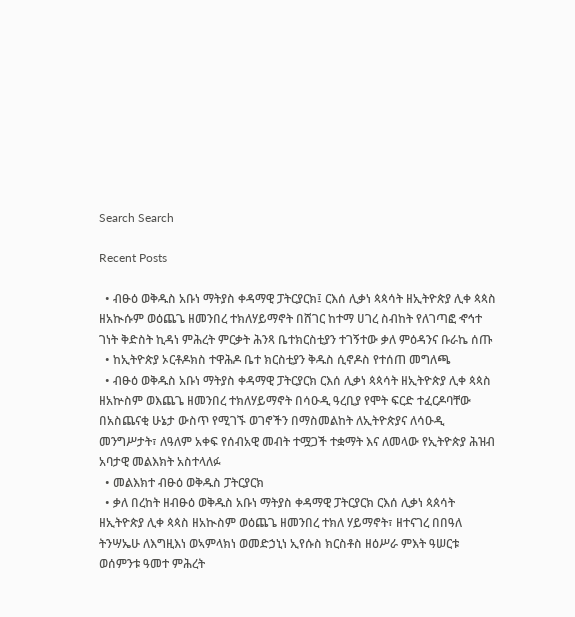Search Search

Recent Posts

  • ብፁዕ ወቅዱስ አቡነ ማትያስ ቀዳማዊ ፓትርያርክ፤ ርእሰ ሊቃነ ጳጳሳት ዘኢትዮጵያ ሊቀ ጳጳስ ዘአኲሱም ወዕጨጌ ዘመንበረ ተክለሃይማኖት በሸገር ከተማ ሀገረ ስብከት የለገጣፎ ኆኅተ ገነት ቅድስት ኪዳነ ምሕረት ምርቃት ሕንጻ ቤተክርስቲያን ተገኝተው ቃለ ምዕዳንና ቡራኬ ሰጡ
  • ከኢትዮጵያ ኦርቶዶክስ ተዋሕዶ ቤተ ክርስቲያን ቅዱስ ሲኖዶስ የተሰጠ መግለጫ
  • ብፁዕ ወቅዱስ አቡነ ማትያስ ቀዳማዊ ፓትርያርክ ርእሰ ሊቃነ ጳጳሳት ዘኢትዮጵያ ሊቀ ጳጳስ ዘአኵስም ወእጨጌ ዘመንበረ ተክለሃይማኖት በሳዑዲ ዓረቢያ የሞት ፍርድ ተፈርዶባቸው በአስጨናቂ ሁኔታ ውስጥ የሚገኙ ወገኖችን በማስመልከት ለኢትዮጵያና ለሳዑዲ መንግሥታት፣ ለዓለም አቀፍ የሰብአዊ መብት ተሟጋች ተቋማት እና ለመላው የኢትዮጵያ ሕዝብ አባታዊ መልእክት አስተላለፉ
  • መልእክተ ብፁዕ ወቅዱስ ፓትርያርክ
  • ቃለ በረከት ዘብፁዕ ወቅዱስ አቡነ ማትያስ ቀዳማዊ ፓትርያርክ ርእሰ ሊቃነ ጳጰሳት ዘኢትዮጵያ ሊቀ ጳጳስ ዘአኲስም ወዕጨጌ ዘመንበረ ተክለ ሃይማኖት፣ ዘተናገረ በበዓለ ትንሣኤሁ ለእግዚእነ ወኣምላክነ ወመድኃኒነ ኢየሱስ ክርስቶስ ዘዕሥራ ምእት ዓሠርቱ ወሰምንቱ ዓመተ ምሕረት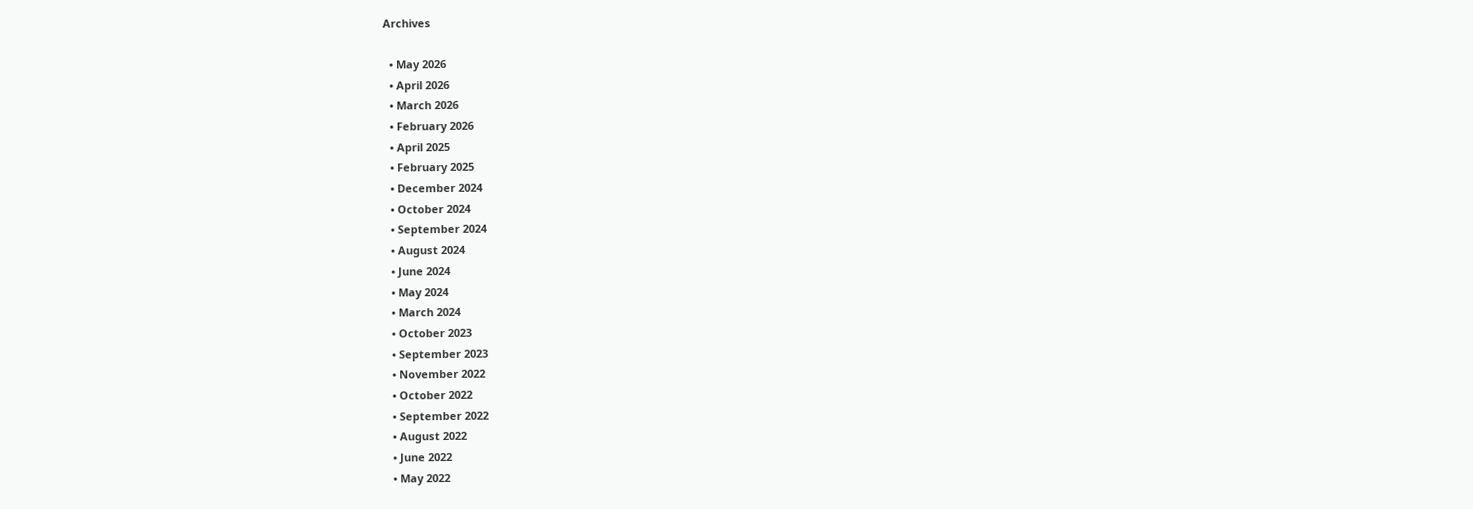Archives

  • May 2026
  • April 2026
  • March 2026
  • February 2026
  • April 2025
  • February 2025
  • December 2024
  • October 2024
  • September 2024
  • August 2024
  • June 2024
  • May 2024
  • March 2024
  • October 2023
  • September 2023
  • November 2022
  • October 2022
  • September 2022
  • August 2022
  • June 2022
  • May 2022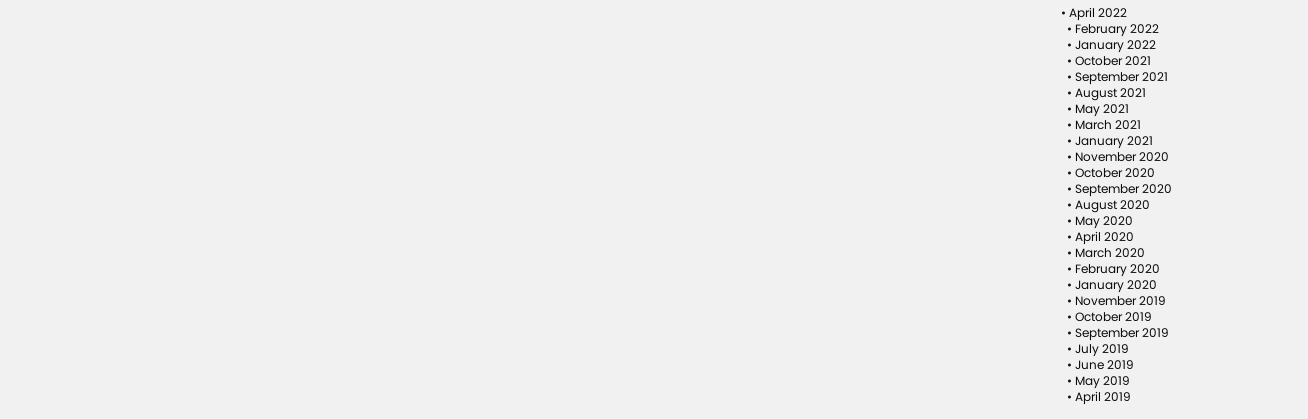• April 2022
  • February 2022
  • January 2022
  • October 2021
  • September 2021
  • August 2021
  • May 2021
  • March 2021
  • January 2021
  • November 2020
  • October 2020
  • September 2020
  • August 2020
  • May 2020
  • April 2020
  • March 2020
  • February 2020
  • January 2020
  • November 2019
  • October 2019
  • September 2019
  • July 2019
  • June 2019
  • May 2019
  • April 2019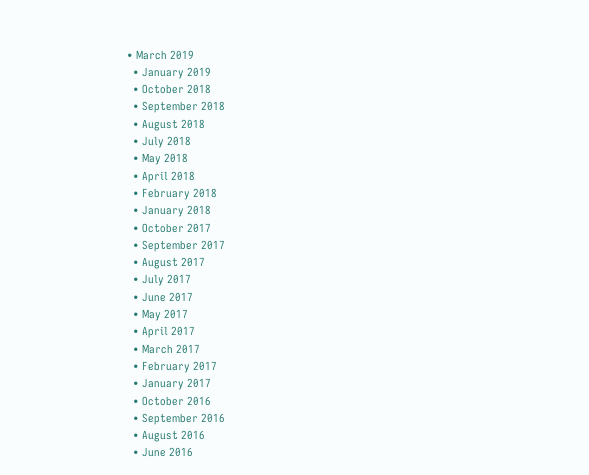• March 2019
  • January 2019
  • October 2018
  • September 2018
  • August 2018
  • July 2018
  • May 2018
  • April 2018
  • February 2018
  • January 2018
  • October 2017
  • September 2017
  • August 2017
  • July 2017
  • June 2017
  • May 2017
  • April 2017
  • March 2017
  • February 2017
  • January 2017
  • October 2016
  • September 2016
  • August 2016
  • June 2016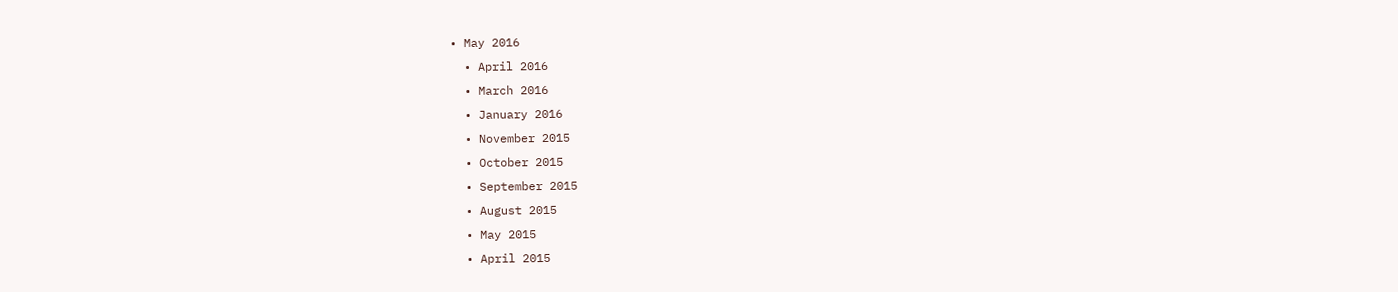• May 2016
  • April 2016
  • March 2016
  • January 2016
  • November 2015
  • October 2015
  • September 2015
  • August 2015
  • May 2015
  • April 2015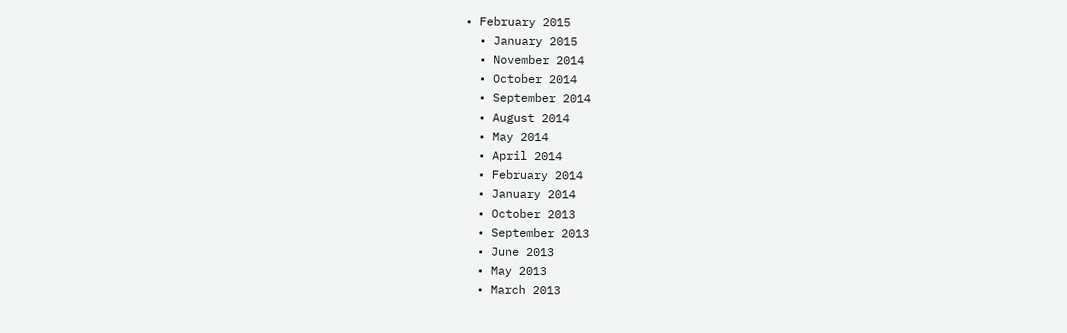• February 2015
  • January 2015
  • November 2014
  • October 2014
  • September 2014
  • August 2014
  • May 2014
  • April 2014
  • February 2014
  • January 2014
  • October 2013
  • September 2013
  • June 2013
  • May 2013
  • March 2013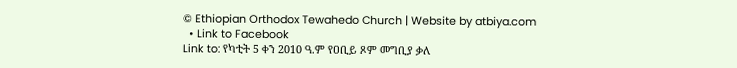© Ethiopian Orthodox Tewahedo Church | Website by atbiya.com
  • Link to Facebook
Link to: የካቲት 5 ቀን 2010 ዓ.ም የዐቢይ ጾም መግቢያ ቃለ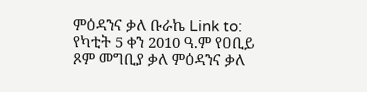ምዕዳንና ቃለ ቡራኬ Link to: የካቲት 5 ቀን 2010 ዓ.ም የዐቢይ ጾም መግቢያ ቃለ ምዕዳንና ቃለ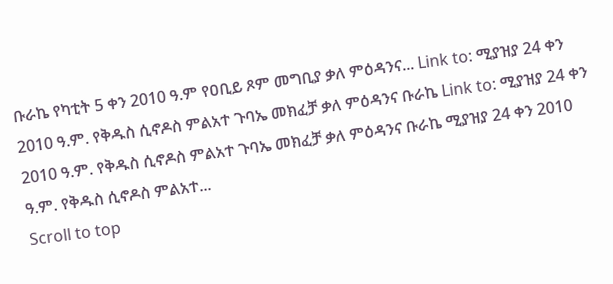ቡራኬ የካቲት 5 ቀን 2010 ዓ.ም የዐቢይ ጾም መግቢያ ቃለ ምዕዳንና... Link to: ሚያዝያ 24 ቀን 2010 ዓ.ም. የቅዱስ ሲኖዶስ ምልአተ ጉባኤ መክፈቻ ቃለ ምዕዳንና ቡራኬ Link to: ሚያዝያ 24 ቀን 2010 ዓ.ም. የቅዱስ ሲኖዶስ ምልአተ ጉባኤ መክፈቻ ቃለ ምዕዳንና ቡራኬ ሚያዝያ 24 ቀን 2010 ዓ.ም. የቅዱስ ሲኖዶስ ምልአተ...
Scroll to top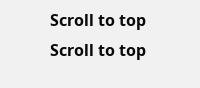Scroll to top Scroll to top